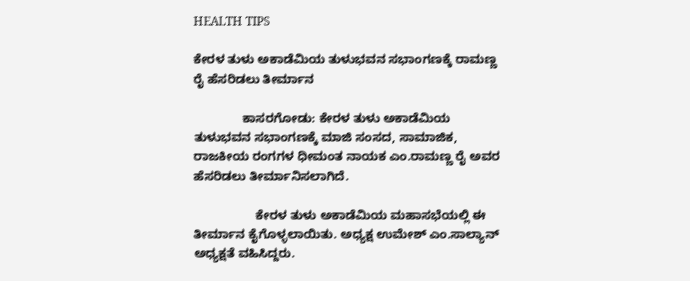HEALTH TIPS

ಕೇರಳ ತುಳು ಅಕಾಡೆಮಿಯ ತುಳುಭವನ ಸಭಾಂಗಣಕ್ಕೆ ರಾಮಣ್ಣ ರೈ ಹೆಸರಿಡಲು ತೀರ್ಮಾನ

              ಕಾಸರಗೋಡು: ಕೇರಳ ತುಳು ಅಕಾಡೆಮಿಯ ತುಳುಭವನ ಸಭಾಂಗಣಕ್ಕೆ ಮಾಜಿ ಸಂಸದ, ಸಾಮಾಜಿಕ, ರಾಜಕೀಯ ರಂಗಗಳ ಧೀಮಂತ ನಾಯಕ ಎಂ.ರಾಮಣ್ಣ ರೈ ಅವರ ಹೆಸರಿಡಲು ತೀರ್ಮಾನಿಸಲಾಗಿದೆ.

                  ಕೇರಳ ತುಳು ಅಕಾಡೆಮಿಯ ಮಹಾಸಭೆಯಲ್ಲಿ ಈ ತೀರ್ಮಾನ ಕೈಗೊಳ್ಳಲಾಯಿತು. ಅಧ್ಯಕ್ಷ ಉಮೇಶ್ ಎಂ.ಸಾಲ್ಯಾನ್ ಅಧ್ಯಕ್ಷತೆ ವಹಿಸಿದ್ದರು.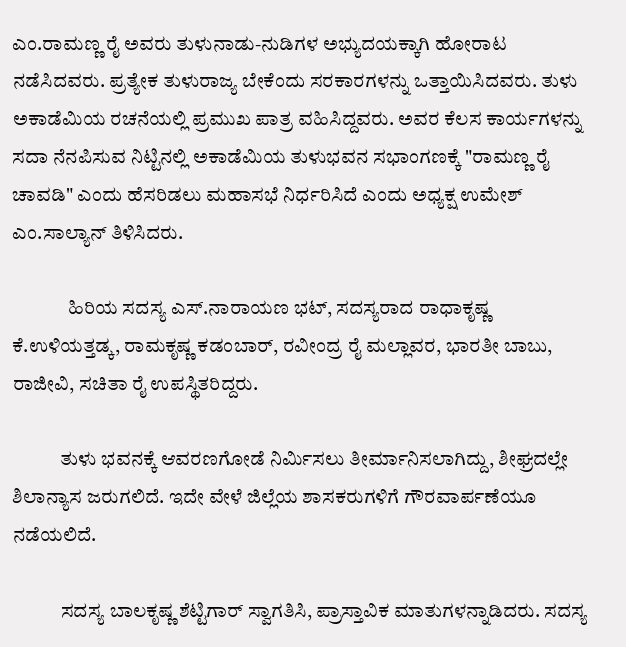ಎಂ.ರಾಮಣ್ಣ ರೈ ಅವರು ತುಳುನಾಡು-ನುಡಿಗಳ ಅಭ್ಯುದಯಕ್ಕಾಗಿ ಹೋರಾಟ ನಡೆಸಿದವರು. ಪ್ರತ್ಯೇಕ ತುಳುರಾಜ್ಯ ಬೇಕೆಂದು ಸರಕಾರಗಳನ್ನು ಒತ್ತಾಯಿಸಿದವರು. ತುಳು ಅಕಾಡೆಮಿಯ ರಚನೆಯಲ್ಲಿ ಪ್ರಮುಖ ಪಾತ್ರ ವಹಿಸಿದ್ದವರು. ಅವರ ಕೆಲಸ ಕಾರ್ಯಗಳನ್ನು ಸದಾ ನೆನಪಿಸುವ ನಿಟ್ಟಿನಲ್ಲಿ ಅಕಾಡೆಮಿಯ ತುಳುಭವನ ಸಭಾಂಗಣಕ್ಕೆ "ರಾಮಣ್ಣ ರೈ ಚಾವಡಿ" ಎಂದು ಹೆಸರಿಡಲು ಮಹಾಸಭೆ ನಿರ್ಧರಿಸಿದೆ ಎಂದು ಅಧ್ಯಕ್ಷ ಉಮೇಶ್ ಎಂ.ಸಾಲ್ಯಾನ್ ತಿಳಿಸಿದರು.

              ಹಿರಿಯ ಸದಸ್ಯ ಎಸ್.ನಾರಾಯಣ ಭಟ್, ಸದಸ್ಯರಾದ ರಾಧಾಕೃಷ್ಣ ಕೆ.ಉಳಿಯತ್ತಡ್ಕ, ರಾಮಕೃಷ್ಣ ಕಡಂಬಾರ್, ರವೀಂದ್ರ ರೈ ಮಲ್ಲಾವರ, ಭಾರತೀ ಬಾಬು, ರಾಜೀವಿ, ಸಚಿತಾ ರೈ ಉಪಸ್ಥಿತರಿದ್ದರು.

            ತುಳು ಭವನಕ್ಕೆ ಆವರಣಗೋಡೆ ನಿರ್ಮಿಸಲು ತೀರ್ಮಾನಿಸಲಾಗಿದ್ದು, ಶೀಘ್ರದಲ್ಲೇ ಶಿಲಾನ್ಯಾಸ ಜರುಗಲಿದೆ. ಇದೇ ವೇಳೆ ಜಿಲ್ಲೆಯ ಶಾಸಕರುಗಳಿಗೆ ಗೌರವಾರ್ಪಣೆಯೂ ನಡೆಯಲಿದೆ.

            ಸದಸ್ಯ ಬಾಲಕೃಷ್ಣ ಶೆಟ್ಟಿಗಾರ್ ಸ್ವಾಗತಿಸಿ, ಪ್ರಾಸ್ತಾವಿಕ ಮಾತುಗಳನ್ನಾಡಿದರು. ಸದಸ್ಯ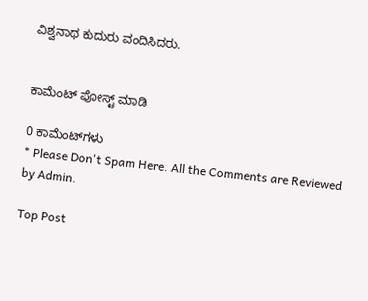ವಿಶ್ವನಾಥ ಕುದುರು ವಂದಿಸಿದರು.


ಕಾಮೆಂಟ್‌‌ ಪೋಸ್ಟ್‌ ಮಾಡಿ

0 ಕಾಮೆಂಟ್‌ಗಳು
* Please Don't Spam Here. All the Comments are Reviewed by Admin.

Top Post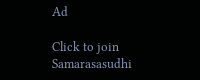Ad

Click to join Samarasasudhi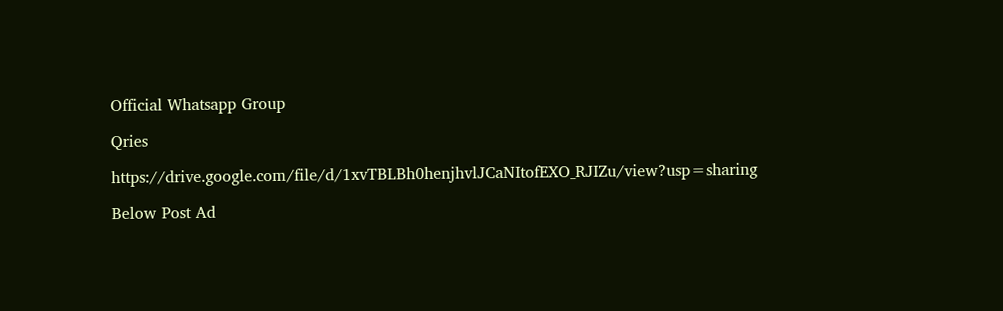Official Whatsapp Group

Qries

https://drive.google.com/file/d/1xvTBLBh0henjhvlJCaNItofEXO_RJIZu/view?usp=sharing

Below Post Ad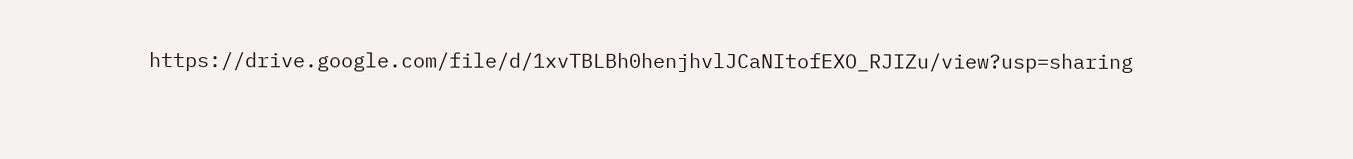https://drive.google.com/file/d/1xvTBLBh0henjhvlJCaNItofEXO_RJIZu/view?usp=sharing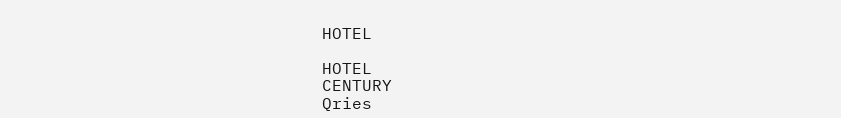HOTEL

HOTEL
CENTURY
Qries